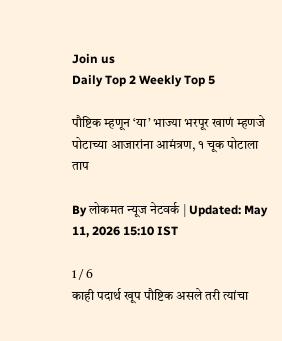Join us
Daily Top 2 Weekly Top 5

पौष्टिक म्हणून ‘या’ भाज्या भरपूर खाणं म्हणजे पोटाच्या आजारांना आमंत्रण, १ चूक पोटाला ताप

By लोकमत न्यूज नेटवर्क | Updated: May 11, 2026 15:10 IST

1 / 6
काही पदार्थ खूप पौष्टिक असले तरी त्यांचा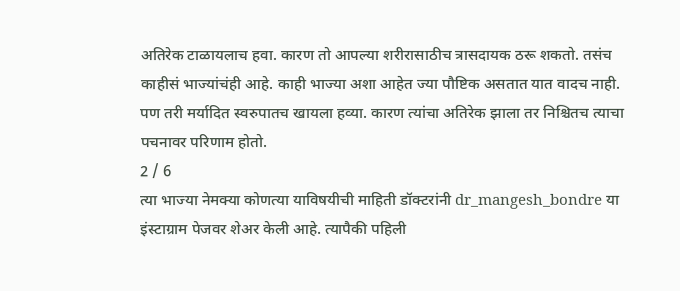अतिरेक टाळायलाच हवा. कारण तो आपल्या शरीरासाठीच त्रासदायक ठरू शकतो. तसंच काहीसं भाज्यांचंही आहे. काही भाज्या अशा आहेत ज्या पौष्टिक असतात यात वादच नाही. पण तरी मर्यादित स्वरुपातच खायला हव्या. कारण त्यांचा अतिरेक झाला तर निश्चितच त्याचा पचनावर परिणाम होतो.
2 / 6
त्या भाज्या नेमक्या कोणत्या याविषयीची माहिती डॉक्टरांनी dr_mangesh_bondre या इंस्टाग्राम पेजवर शेअर केली आहे. त्यापैकी पहिली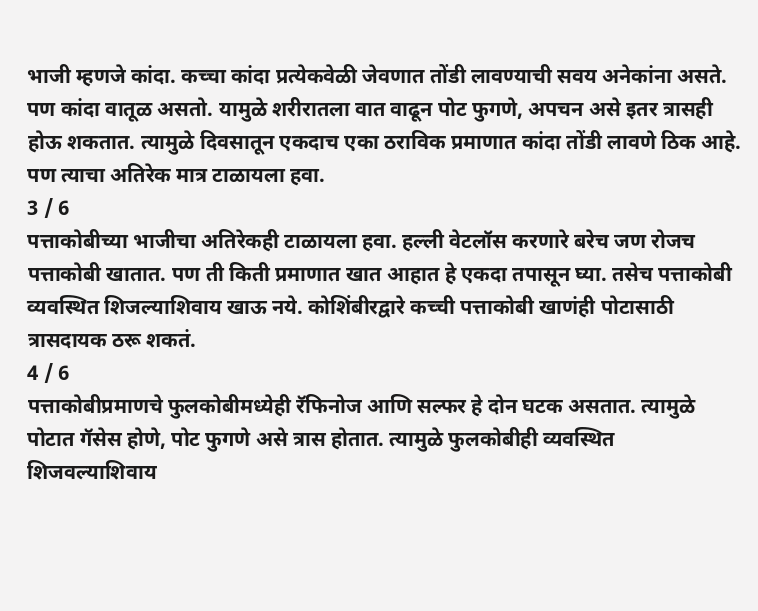भाजी म्हणजे कांदा. कच्चा कांदा प्रत्येकवेळी जेवणात तोंडी लावण्याची सवय अनेकांना असते. पण कांदा वातूळ असतो. यामुळे शरीरातला वात वाढून पोट फुगणे, अपचन असे इतर त्रासही होऊ शकतात. त्यामुळे दिवसातून एकदाच एका ठराविक प्रमाणात कांदा तोंडी लावणे ठिक आहे. पण त्याचा अतिरेक मात्र टाळायला हवा.
3 / 6
पत्ताकोबीच्या भाजीचा अतिरेकही टाळायला हवा. हल्ली वेटलॉस करणारे बरेच जण रोजच पत्ताकोबी खातात. पण ती किती प्रमाणात खात आहात हे एकदा तपासून घ्या. तसेच पत्ताकोबी व्यवस्थित शिजल्याशिवाय खाऊ नये. कोशिंबीरद्वारे कच्ची पत्ताकोबी खाणंही पोटासाठी त्रासदायक ठरू शकतं.
4 / 6
पत्ताकोबीप्रमाणचे फुलकोबीमध्येही रॅफिनोज आणि सल्फर हे दोन घटक असतात. त्यामुळे पोटात गॅसेस होणे, पोट फुगणे असे त्रास होतात. त्यामुळे फुलकोबीही व्यवस्थित शिजवल्याशिवाय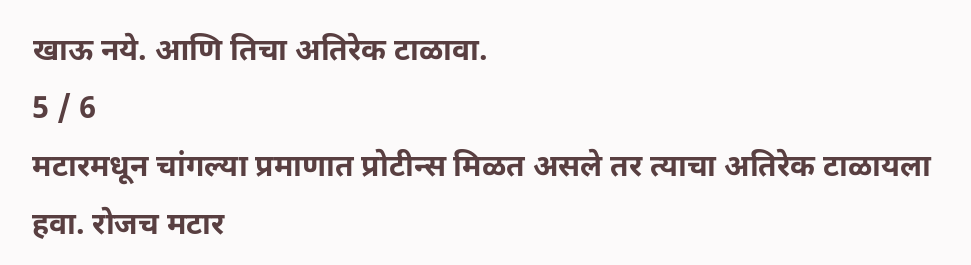खाऊ नये. आणि तिचा अतिरेक टाळावा.
5 / 6
मटारमधून चांगल्या प्रमाणात प्रोटीन्स मिळत असले तर त्याचा अतिरेक टाळायला हवा. रोजच मटार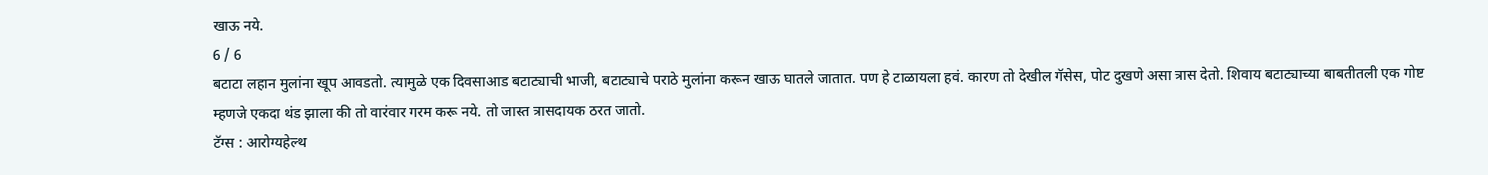खाऊ नये.
6 / 6
बटाटा लहान मुलांना खूप आवडतो. त्यामुळे एक दिवसाआड बटाट्याची भाजी, बटाट्याचे पराठे मुलांना करून खाऊ घातले जातात. पण हे टाळायला हवं. कारण तो देखील गॅसेस, पोट दुखणे असा त्रास देतो. शिवाय बटाट्याच्या बाबतीतली एक गोष्ट म्हणजे एकदा थंड झाला की तो वारंवार गरम करू नये. तो जास्त त्रासदायक ठरत जातो.
टॅग्स : आरोग्यहेल्थ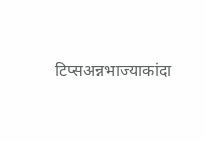टिप्सअन्नभाज्याकांदा